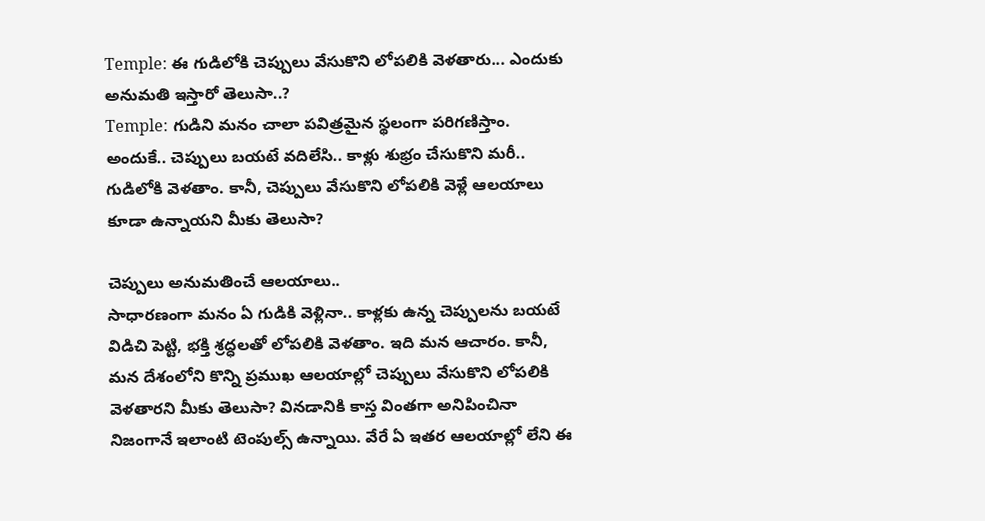Temple: ఈ గుడిలోకి చెప్పులు వేసుకొని లోపలికి వెళతారు... ఎందుకు అనుమతి ఇస్తారో తెలుసా..?
Temple: గుడిని మనం చాలా పవిత్రమైన స్థలంగా పరిగణిస్తాం. అందుకే.. చెప్పులు బయటే వదిలేసి.. కాళ్లు శుభ్రం చేసుకొని మరీ.. గుడిలోకి వెళతాం. కానీ, చెప్పులు వేసుకొని లోపలికి వెళ్లే ఆలయాలు కూడా ఉన్నాయని మీకు తెలుసా?

చెప్పులు అనుమతించే ఆలయాలు..
సాధారణంగా మనం ఏ గుడికి వెళ్లినా.. కాళ్లకు ఉన్న చెప్పులను బయటే విడిచి పెట్టి, భక్తి శ్రద్ధలతో లోపలికి వెళతాం. ఇది మన ఆచారం. కానీ, మన దేశంలోని కొన్ని ప్రముఖ ఆలయాల్లో చెప్పులు వేసుకొని లోపలికి వెళతారని మీకు తెలుసా? వినడానికి కాస్త వింతగా అనిపించినా నిజంగానే ఇలాంటి టెంపుల్స్ ఉన్నాయి. వేరే ఏ ఇతర ఆలయాల్లో లేని ఈ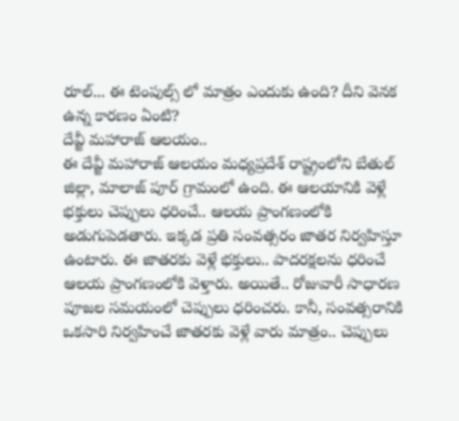రూల్... ఈ టెంపుల్స్ లో మాత్రం ఎందుకు ఉంది? దీని వెనక ఉన్న కారణం ఏంటి?
దేవ్జీ మహారాజ్ ఆలయం..
ఈ దేవ్జీ మహారాజ్ ఆలయం మధ్యప్రదేశ్ రాష్ట్రంలోని బేతుల్ జిల్లా, మాలాజ్ పూర్ గ్రామంలో ఉంది. ఈ ఆలయానికి వెళ్లే భక్తులు చెప్పులు ధరించే.. ఆలయ ప్రాంగణంలోకి అడుగుపెడతారు. ఇక్కడ ప్రతి సంవత్సరం జాతర నిర్వహిస్తూ ఉంటారు. ఈ జాతరకు వెళ్లే భక్తులు.. పాదరక్షలను ధరించే ఆలయ ప్రాంగణంలోకి వెళ్తారు. అయితే.. రోజువారీ సాధారణ పూజల సమయంలో చెప్పులు ధరించరు. కానీ, సంవత్సరానికి ఒకసారి నిర్వహించే జాతరకు వెళ్లే వారు మాత్రం.. చెప్పులు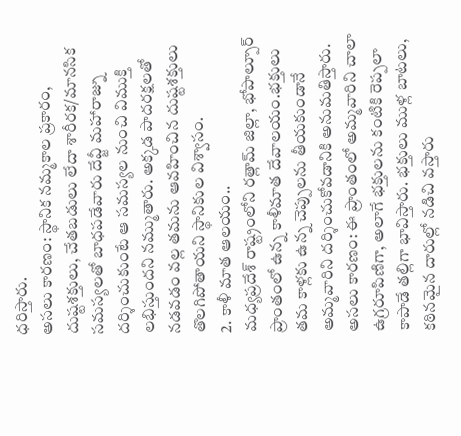ధరిస్తారు.
అసలు కారణం: స్థానిక నమ్మకాల ప్రకారం, దుష్టశక్తులు, చేతబడులు లేదా శారీరక/మానసిక సమస్యలతో బాధపడేవారు దేవ్జీ మహారాజ్ను దర్శించుకుంటే ఆ సమస్యల నుంచి విముక్తి లభిస్తుందని నమ్ముతారు. అక్కడ పాదరక్షలతో నడవడం వల్ల తమను ఆవహించిన దుష్టశక్తులు తొలగిపోతాయని స్థానికుల విశ్వాసం.
2. కాళీ మాత ఆలయం..
మధ్యప్రదేశ్ రాష్ట్రంలోని రత్లామ్ జిల్లా, భోపాల్పూర్ ప్రాంతంలో ఉన్న కాళీమాత దేవాలయం.భక్తులు తమ కాళ్లకు ఉన్న చెప్పులను తీయకుండానే అమ్మవారిని దర్శించుకోవడానికి అనుమతిస్తారు.
అసలు కారణం: ఈ ప్రాంతంలో అమ్మవారిని చాలా ఉగ్రరూపిణిగా, అలాగే భక్తులను కంటికి రెప్పలా కాపాడే తల్లిగా భావిస్తారు. భక్తులు ముళ్ల బాటలు, కఠినమైన దారుల్లో నడిచి వస్తారు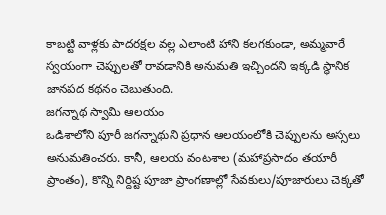కాబట్టి వాళ్లకు పాదరక్షల వల్ల ఎలాంటి హాని కలగకుండా, అమ్మవారే స్వయంగా చెప్పులతో రావడానికి అనుమతి ఇచ్చిందని ఇక్కడి స్థానిక జానపద కథనం చెబుతుంది.
జగన్నాథ స్వామి ఆలయం
ఒడిశాలోని పూరీ జగన్నాథుని ప్రధాన ఆలయంలోకి చెప్పులను అస్సలు అనుమతించరు. కానీ, ఆలయ వంటశాల (మహాప్రసాదం తయారీ ప్రాంతం), కొన్ని నిర్దిష్ట పూజా ప్రాంగణాల్లో సేవకులు/పూజారులు చెక్కతో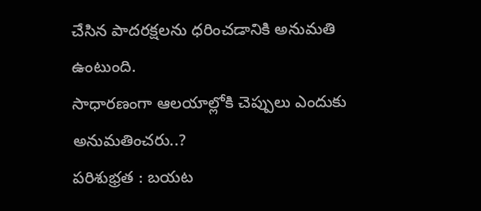చేసిన పాదరక్షలను ధరించడానికి అనుమతి ఉంటుంది.
సాధారణంగా ఆలయాల్లోకి చెప్పులు ఎందుకు అనుమతించరు..?
పరిశుభ్రత : బయట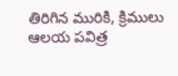తిరిగిన మురికి, క్రిములు ఆలయ పవిత్ర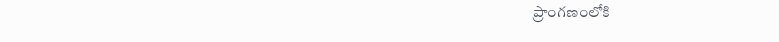ప్రాంగణంలోకి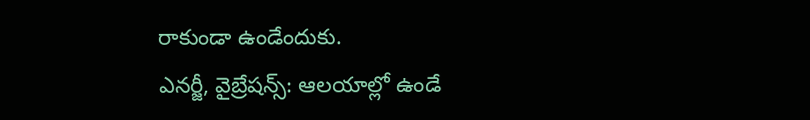రాకుండా ఉండేందుకు.
ఎనర్జీ, వైబ్రేషన్స్: ఆలయాల్లో ఉండే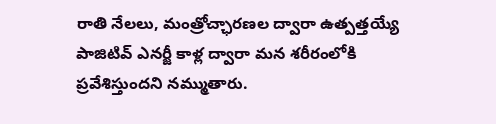రాతి నేలలు, మంత్రోచ్ఛారణల ద్వారా ఉత్పత్తయ్యే పాజిటివ్ ఎనర్జీ కాళ్ల ద్వారా మన శరీరంలోకి ప్రవేశిస్తుందని నమ్ముతారు.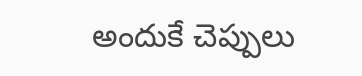అందుకే చెప్పులు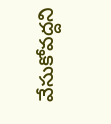వేసుకోవద్దని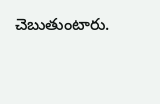చెబుతుంటారు.